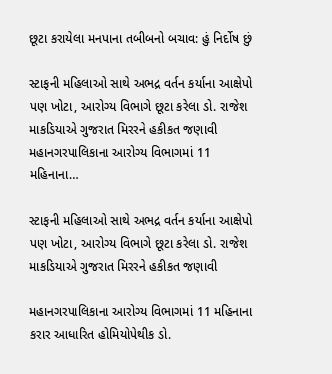છૂટા કરાયેલા મનપાના તબીબનો બચાવ: હું નિર્દોષ છું

સ્ટાફની મહિલાઓ સાથે અભદ્ર વર્તન કર્યાના આક્ષેપો પણ ખોટા, આરોગ્ય વિભાગે છૂટા કરેલા ડો. રાજેશ માકડિયાએ ગુજરાત મિરરને હકીકત જણાવી મહાનગરપાલિકાના આરોગ્ય વિભાગમાં 11 મહિનાના…

સ્ટાફની મહિલાઓ સાથે અભદ્ર વર્તન કર્યાના આક્ષેપો પણ ખોટા, આરોગ્ય વિભાગે છૂટા કરેલા ડો. રાજેશ માકડિયાએ ગુજરાત મિરરને હકીકત જણાવી

મહાનગરપાલિકાના આરોગ્ય વિભાગમાં 11 મહિનાના કરાર આધારિત હોમિયોપેથીક ડો.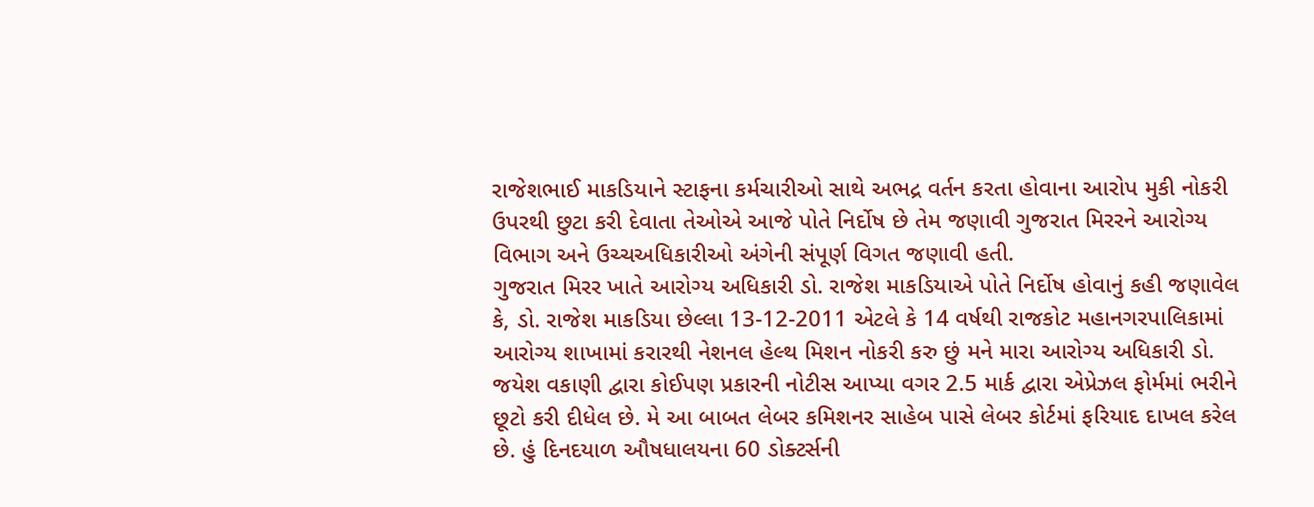રાજેશભાઈ માકડિયાને સ્ટાફના કર્મચારીઓ સાથે અભદ્ર વર્તન કરતા હોવાના આરોપ મુકી નોકરી ઉપરથી છુટા કરી દેવાતા તેઓએ આજે પોતે નિર્દોષ છે તેમ જણાવી ગુજરાત મિરરને આરોગ્ય વિભાગ અને ઉચ્ચઅધિકારીઓ અંગેની સંપૂર્ણ વિગત જણાવી હતી.
ગુજરાત મિરર ખાતે આરોગ્ય અધિકારી ડો. રાજેશ માકડિયાએ પોતે નિર્દોષ હોવાનું કહી જણાવેલ કે, ડો. રાજેશ માકડિયા છેલ્લા 13-12-2011 એટલે કે 14 વર્ષથી રાજકોટ મહાનગરપાલિકામાં આરોગ્ય શાખામાં કરારથી નેશનલ હેલ્થ મિશન નોકરી કરુ છું મને મારા આરોગ્ય અધિકારી ડો. જયેશ વકાણી દ્વારા કોઈપણ પ્રકારની નોટીસ આપ્યા વગર 2.5 માર્ક દ્વારા એપ્રેઝલ ફોર્મમાં ભરીને છૂટો કરી દીધેલ છે. મે આ બાબત લેબર કમિશનર સાહેબ પાસે લેબર કોર્ટમાં ફરિયાદ દાખલ કરેલ છે. હું દિનદયાળ ઔષધાલયના 60 ડોક્ટર્સની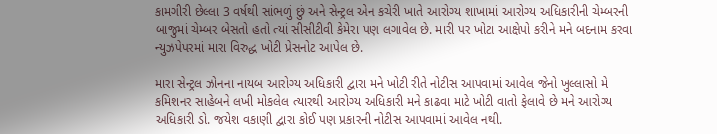કામગીરી છેલ્લા 3 વર્ષથી સાંભળું છું અને સેન્ટ્રલ એન કચેરી ખાતે આરોગ્ય શાખામાં આરોગ્ય અધિકારીની ચેમ્બરની બાજુમાં ચેમ્બર બેસતો હતો ત્યાં સીસીટીવી કેમેરા પણ લગાવેલ છે. મારી પર ખોટા આક્ષેપો કરીને મને બદનામ કરવા ન્યુઝપેપરમાં મારા વિરુદ્ધ ખોટી પ્રેસનોટ આપેલ છે.

મારા સેન્ટ્રલ ઝોનના નાયબ આરોગ્ય અધિકારી દ્વારા મને ખોટી રીતે નોટીસ આપવામાં આવેલ જેનો ખુલ્લાસો મે કમિશનર સાહેબને લખી મોકલેલ ત્યારથી આરોગ્ય અધિકારી મને કાઢવા માટે ખોટી વાતો ફેલાવે છે મને આરોગ્ય અધિકારી ડો. જયેશ વકાણી દ્વારા કોઈ પણ પ્રકારની નોટીસ આપવામાં આવેલ નથી.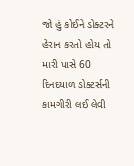જો હું કોઈને ડોક્ટરને હેરાન કરતો હોય તો મારી પાસે 60 દિનદયાળ ડોક્ટર્સની કામગીરી લઈ લેવી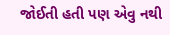જોઈતી હતી પણ એવુ નથી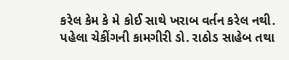કરેલ કેમ કે મે કોઈ સાથે ખરાબ વર્તન કરેલ નથી. પહેલા ચેકીંગની કામગીરી ડો. રાઠોડ સાહેબ તથા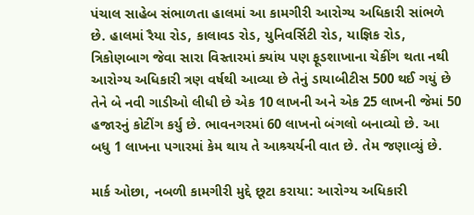પંચાલ સાહેબ સંભાળતા હાલમાં આ કામગીરી આરોગ્ય અધિકારી સાંભળે છે. હાલમાં રૈયા રોડ, કાલાવડ રોડ, યુનિવર્સિટી રોડ, યાજ્ઞિક રોડ, ત્રિકોણબાગ જેવા સારા વિસ્તારમાં ક્યાંય પણ ફૂડશાખાના ચેકીંગ થતા નથી આરોગ્ય અધિકારી ત્રણ વર્ષથી આવ્યા છે તેનું ડાયાબીટીસ 500 થઈ ગયું છે તેને બે નવી ગાડીઓ લીધી છે એક 10 લાખની અને એક 25 લાખની જેમાં 50 હજારનું કોટીંગ કર્યુ છે. ભાવનગરમાં 60 લાખનો બંગલો બનાવ્યો છે. આ બધુ 1 લાખના પગારમાં કેમ થાય તે આશ્ર્ચર્યની વાત છે. તેમ જણાવ્યું છે.

માર્ક ઓછા, નબળી કામગીરી મુદ્દે છૂટા કરાયા: આરોગ્ય અધિકારી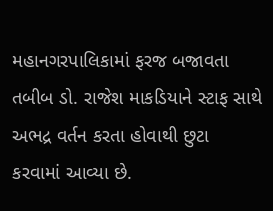મહાનગરપાલિકામાં ફરજ બજાવતા તબીબ ડો. રાજેશ માકડિયાને સ્ટાફ સાથે અભદ્ર વર્તન કરતા હોવાથી છુટા કરવામાં આવ્યા છે.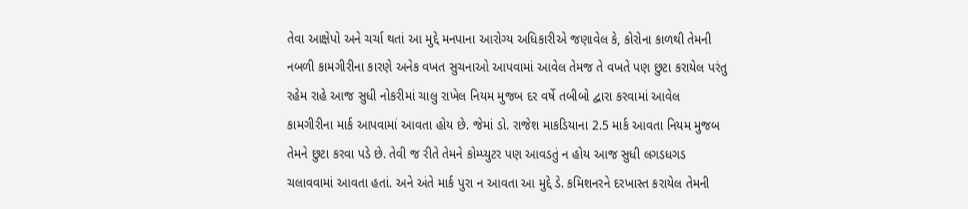તેવા આક્ષેપો અને ચર્ચા થતાં આ મુદ્દે મનપાના આરોગ્ય અધિકારીએ જણાવેલ કે, કોરોના કાળથી તેમની નબળી કામગીરીના કારણે અનેક વખત સુચનાઓ આપવામાં આવેલ તેમજ તે વખતે પણ છુટા કરાયેલ પરંતુ રહેમ રાહે આજ સુધી નોકરીમાં ચાલુ રાખેલ નિયમ મુજબ દર વર્ષે તબીબો દ્વારા કરવામાં આવેલ કામગીરીના માર્ક આપવામાં આવતા હોય છે. જેમાં ડો. રાજેશ માકડિયાના 2.5 માર્ક આવતા નિયમ મુજબ તેમને છુટા કરવા પડે છે. તેવી જ રીતે તેમને કોમ્પ્યુટર પણ આવડતું ન હોય આજ સુધી લગડધગડ ચલાવવામાં આવતા હતાં. અને અંતે માર્ક પુરા ન આવતા આ મુદ્દે ડે. કમિશનરને દરખાસ્ત કરાયેલ તેમની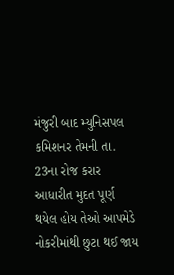મંજુરી બાદ મ્યુનિસપલ કમિશનર તેમની તા. 23ના રોજ કરાર આધારીત મુદત પૂર્ણ થયેલ હોય તેઓ આપમેડે નોકરીમાંથી છુટા થઈ જાય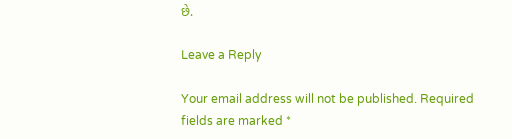છે.

Leave a Reply

Your email address will not be published. Required fields are marked *